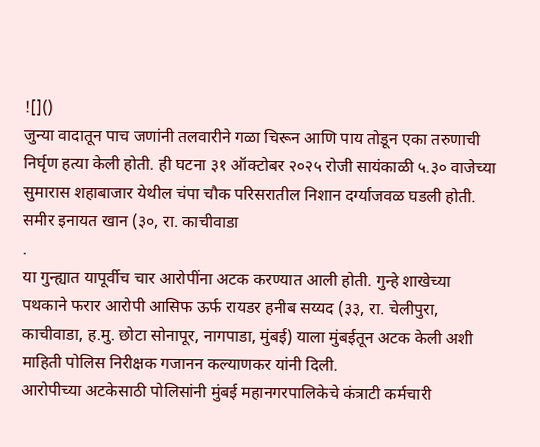![]()
जुन्या वादातून पाच जणांनी तलवारीने गळा चिरून आणि पाय तोडून एका तरुणाची निर्घृण हत्या केली होती. ही घटना ३१ ऑक्टोबर २०२५ रोजी सायंकाळी ५.३० वाजेच्या सुमारास शहाबाजार येथील चंपा चौक परिसरातील निशान दर्ग्याजवळ घडली होती. समीर इनायत खान (३०, रा. काचीवाडा
.
या गुन्ह्यात यापूर्वीच चार आरोपींना अटक करण्यात आली होती. गुन्हे शाखेच्या पथकाने फरार आरोपी आसिफ ऊर्फ रायडर हनीब सय्यद (३३, रा. चेलीपुरा, काचीवाडा, ह.मु. छोटा सोनापूर, नागपाडा, मुंबई) याला मुंबईतून अटक केली अशी माहिती पोलिस निरीक्षक गजानन कल्याणकर यांनी दिली.
आरोपीच्या अटकेसाठी पोलिसांनी मुंबई महानगरपालिकेचे कंत्राटी कर्मचारी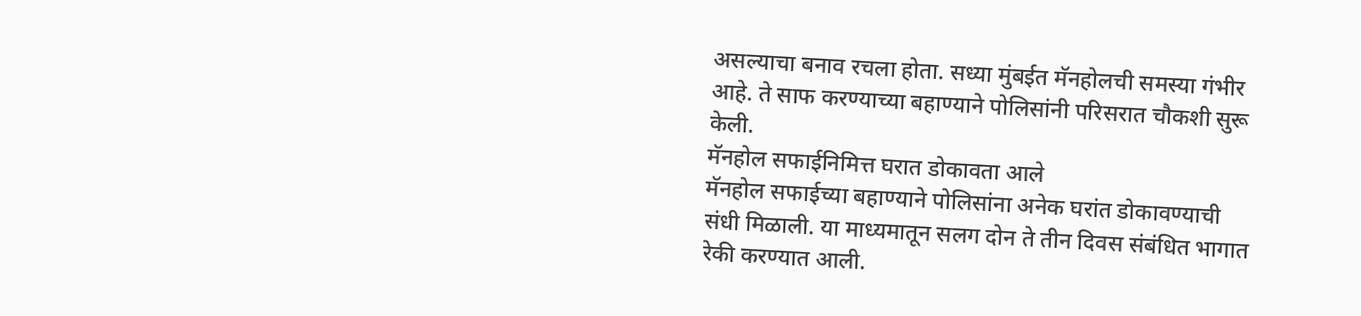असल्याचा बनाव रचला होता. सध्या मुंबईत मॅनहोलची समस्या गंभीर आहे. ते साफ करण्याच्या बहाण्याने पोलिसांनी परिसरात चौकशी सुरू केली.
मॅनहोल सफाईनिमित्त घरात डोकावता आले
मॅनहोल सफाईच्या बहाण्याने पोलिसांना अनेक घरांत डोकावण्याची संधी मिळाली. या माध्यमातून सलग दोन ते तीन दिवस संबंधित भागात रेकी करण्यात आली.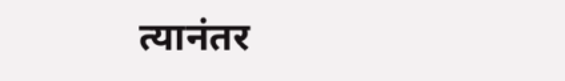त्यानंतर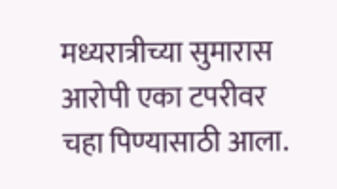मध्यरात्रीच्या सुमारास आरोपी एका टपरीवर चहा पिण्यासाठी आला.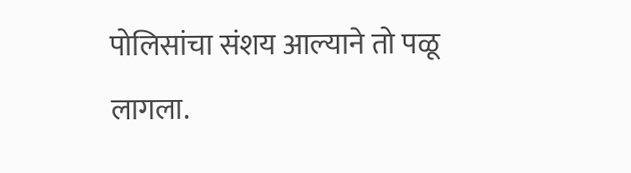पोलिसांचा संशय आल्याने तो पळू लागला.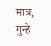मात्र, गुन्हे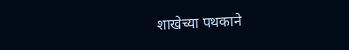शाखेच्या पथकाने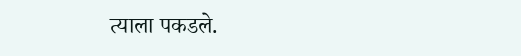त्याला पकडले.